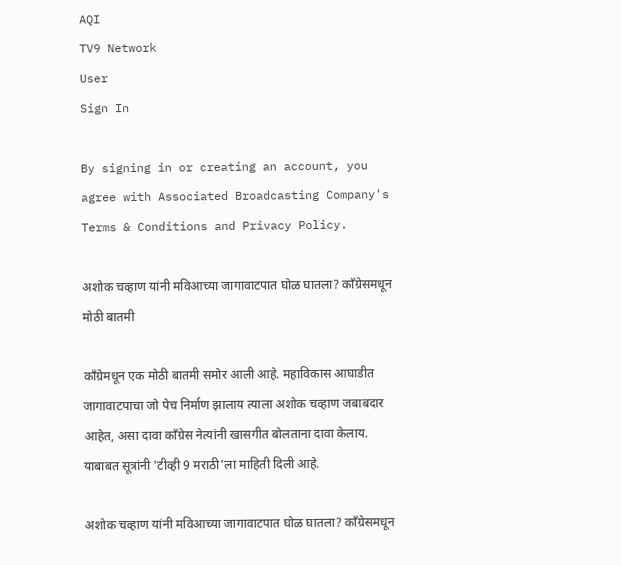AQI
TV9 Network
User
Sign In

By signing in or creating an account, you agree with Associated Broadcasting Company's Terms & Conditions and Privacy Policy.

अशोक चव्हाण यांनी मविआच्या जागावाटपात घोळ घातला? काँग्रेसमधून मोठी बातमी

काँग्रेमधून एक मोठी बातमी समोर आली आहे. महाविकास आघाडीत जागावाटपाचा जो पेच निर्माण झालाय त्याला अशोक चव्हाण जबाबदार आहेत, असा दावा काँग्रेस नेत्यांनी खासगीत बोलताना दावा केलाय. याबाबत सूत्रांनी 'टीव्ही 9 मराठी'ला माहिती दिली आहे.

अशोक चव्हाण यांनी मविआच्या जागावाटपात घोळ घातला? काँग्रेसमधून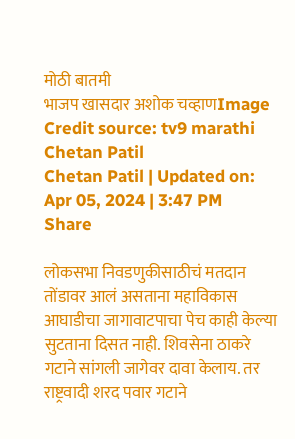मोठी बातमी
भाजप खासदार अशोक चव्हाणImage Credit source: tv9 marathi
Chetan Patil
Chetan Patil | Updated on: Apr 05, 2024 | 3:47 PM
Share

लोकसभा निवडणुकीसाठीचं मतदान तोंडावर आलं असताना महाविकास आघाडीचा जागावाटपाचा पेच काही केल्या सुटताना दिसत नाही. शिवसेना ठाकरे गटाने सांगली जागेवर दावा केलाय. तर राष्ट्रवादी शरद पवार गटाने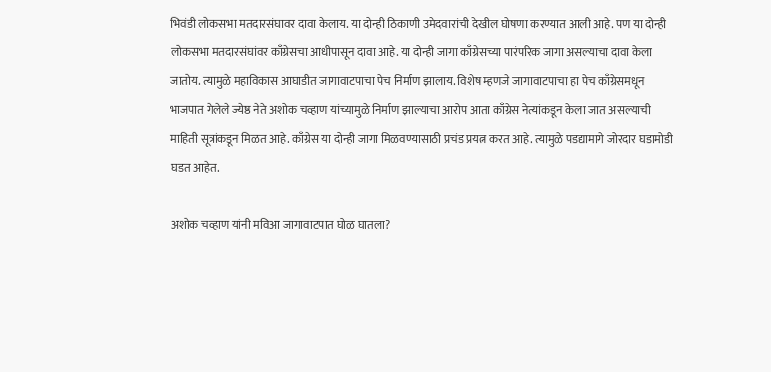भिवंडी लोकसभा मतदारसंघावर दावा केलाय. या दोन्ही ठिकाणी उमेदवारांची देखील घोषणा करण्यात आली आहे. पण या दोन्ही लोकसभा मतदारसंघांवर काँग्रेसचा आधीपासून दावा आहे. या दोन्ही जागा काँग्रेसच्या पारंपरिक जागा असल्याचा दावा केला जातोय. त्यामुळे महाविकास आघाडीत जागावाटपाचा पेच निर्माण झालाय. विशेष म्हणजे जागावाटपाचा हा पेच काँग्रेसमधून भाजपात गेलेले ज्येष्ठ नेते अशोक चव्हाण यांच्यामुळे निर्माण झाल्याचा आरोप आता काँग्रेस नेत्यांकडून केला जात असल्याची माहिती सूत्रांकडून मिळत आहे. काँग्रेस या दोन्ही जागा मिळवण्यासाठी प्रचंड प्रयत्न करत आहे. त्यामुळे पडद्यामागे जोरदार घडामोडी घडत आहेत.

अशोक चव्हाण यांनी मविआ जागावाटपात घोळ घातला?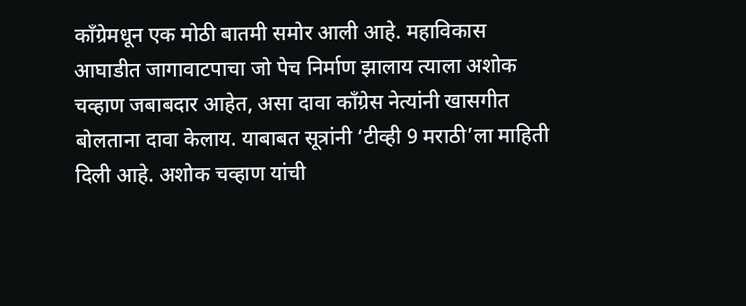काँग्रेमधून एक मोठी बातमी समोर आली आहे. महाविकास आघाडीत जागावाटपाचा जो पेच निर्माण झालाय त्याला अशोक चव्हाण जबाबदार आहेत, असा दावा काँग्रेस नेत्यांनी खासगीत बोलताना दावा केलाय. याबाबत सूत्रांनी ‘टीव्ही 9 मराठी’ला माहिती दिली आहे. अशोक चव्हाण यांची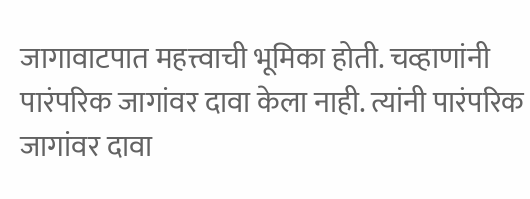जागावाटपात महत्त्वाची भूमिका होती. चव्हाणांनी पारंपरिक जागांवर दावा केला नाही. त्यांनी पारंपरिक जागांवर दावा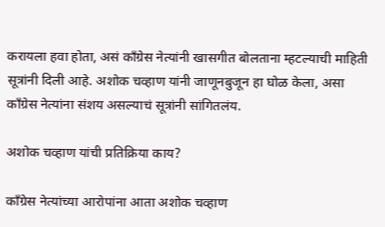करायला हवा होता, असं काँग्रेस नेत्यांनी खासगीत बोलताना म्हटल्याची माहिती सूत्रांनी दिली आहे. अशोक चव्हाण यांनी जाणूनबुजून हा घोळ केला, असा काँग्रेस नेत्यांना संशय असल्याचं सूत्रांनी सांगितलंय.

अशोक चव्हाण यांची प्रतिक्रिया काय?

काँग्रेस नेत्यांच्या आरोपांना आता अशोक चव्हाण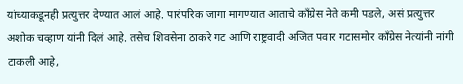यांच्याकडूनही प्रत्युत्तर देण्यात आलं आहे. पारंपरिक जागा मागण्यात आताचे काँग्रेस नेते कमी पडले, असं प्रत्युत्तर अशोक चव्हाण यांनी दिलं आहे. तसेच शिवसेना ठाकरे गट आणि राष्ट्रवादी अजित पवार गटासमोर काँग्रेस नेत्यांनी नांगी टाकली आहे,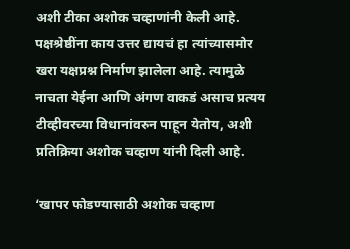अशी टीका अशोक चव्हाणांनी केली आहे. पक्षश्रेष्ठींना काय उत्तर द्यायचं हा त्यांच्यासमोर खरा यक्षप्रश्न निर्माण झालेला आहे. त्यामुळे नाचता येईना आणि अंगण वाकडं असाच प्रत्यय टीव्हीवरच्या विधानांवरुन पाहून येतोय, अशी प्रतिक्रिया अशोक चव्हाण यांनी दिली आहे.

‘खापर फोडण्यासाठी अशोक चव्हाण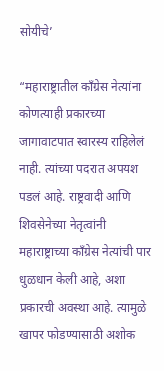सोयीचे’

“महाराष्ट्रातील काँग्रेस नेत्यांना कोणत्याही प्रकारच्या जागावाटपात स्वारस्य राहिलेलं नाही. त्यांच्या पदरात अपयश पडलं आहे. राष्ट्रवादी आणि शिवसेनेच्या नेतृत्वांनी महाराष्ट्राच्या काँग्रेस नेत्यांची पार धुळधान केली आहे, अशा प्रकारची अवस्था आहे. त्यामुळे खापर फोडण्यासाठी अशोक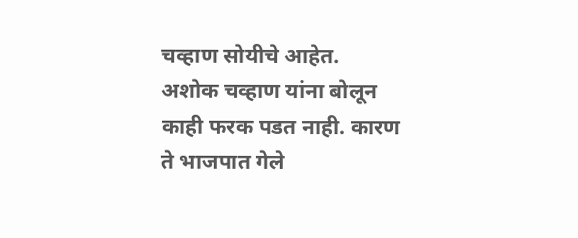चव्हाण सोयीचे आहेत. अशोक चव्हाण यांना बोलून काही फरक पडत नाही. कारण ते भाजपात गेले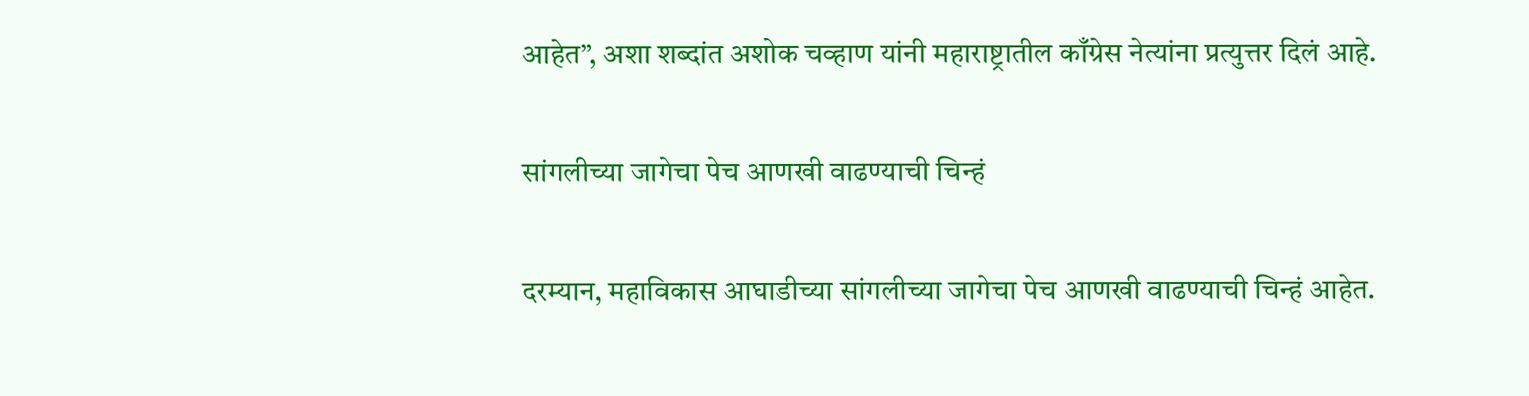आहेत”, अशा शब्दांत अशोक चव्हाण यांनी महाराष्ट्रातील काँग्रेस नेत्यांना प्रत्युत्तर दिलं आहे.

सांगलीच्या जागेचा पेच आणखी वाढण्याची चिन्हं

दरम्यान, महाविकास आघाडीच्या सांगलीच्या जागेचा पेच आणखी वाढण्याची चिन्हं आहेत.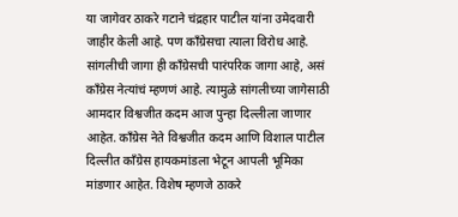या जागेवर ठाकरे गटाने चंद्रहार पाटील यांना उमेदवारी जाहीर केली आहे. पण काँग्रेसचा त्याला विरोध आहे. सांगलीची जागा ही काँग्रेसची पारंपरिक जागा आहे, असं काँग्रेस नेत्यांचं म्हणणं आहे. त्यामुळे सांगलीच्या जागेसाठी आमदार विश्वजीत कदम आज पुन्हा दिल्लीला जाणार आहेत. काँग्रेस नेते विश्वजीत कदम आणि विशाल पाटील दिल्लीत काँग्रेस हायकमांडला भेटून आपली भूमिका मांडणार आहेत. विशेष म्हणजे ठाकरे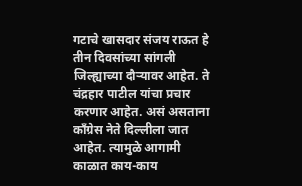गटाचे खासदार संजय राऊत हे तीन दिवसांच्या सांगली जिल्ह्याच्या दौऱ्यावर आहेत. ते चंद्रहार पाटील यांचा प्रचार करणार आहेत. असं असताना काँग्रेस नेते दिल्लीला जात आहेत. त्यामुळे आगामी काळात काय-काय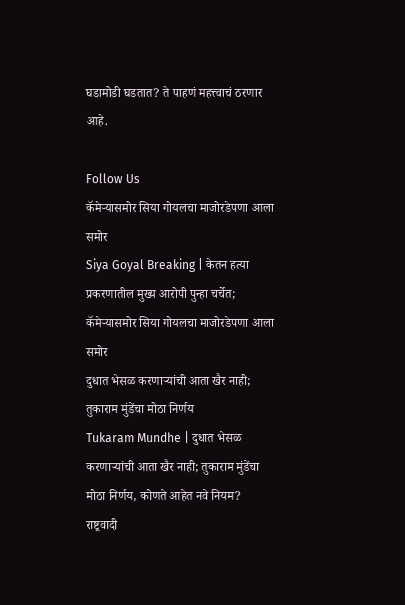घडामोडी घडतात? ते पाहणं महत्त्वाचं ठरणार आहे.

Follow Us
कॅमेऱ्यासमोर सिया गोयलचा माजोरडेपणा आला समोर
Siya Goyal Breaking | केतन हत्या प्रकरणातील मुख्य आरोपी पुन्हा चर्चेत; कॅमेऱ्यासमोर सिया गोयलचा माजोरडेपणा आला समोर
दुधात भेसळ करणाऱ्यांची आता खैर नाही; तुकाराम मुंडेंचा मोठा निर्णय
Tukaram Mundhe | दुधात भेसळ करणाऱ्यांची आता खैर नाही; तुकाराम मुंडेंचा मोठा निर्णय, कोणते आहेत नवे नियम?
राष्ट्रवादी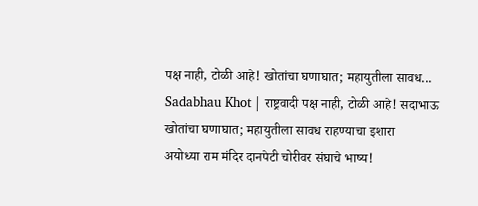पक्ष नाही, टोळी आहे! खोतांचा घणाघात; महायुतीला सावध...
Sadabhau Khot | राष्ट्रवादी पक्ष नाही, टोळी आहे! सदाभाऊ खोतांचा घणाघात; महायुतीला सावध राहण्याचा इशारा
अयोध्या राम मंदिर दानपेटी चोरीवर संघाचे भाष्य!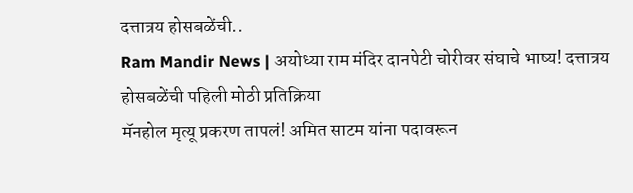दत्तात्रय होसबळेंची..
Ram Mandir News | अयोध्या राम मंदिर दानपेटी चोरीवर संघाचे भाष्य! दत्तात्रय होसबळेंची पहिली मोठी प्रतिक्रिया
मॅनहोल मृत्यू प्रकरण तापलं! अमित साटम यांना पदावरून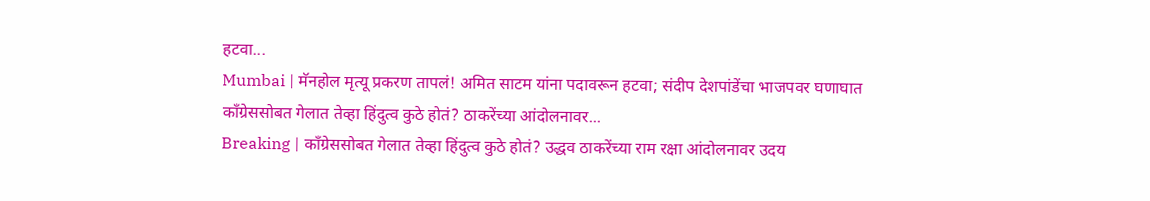हटवा...
Mumbai | मॅनहोल मृत्यू प्रकरण तापलं! अमित साटम यांना पदावरून हटवा; संदीप देशपांडेंचा भाजपवर घणाघात
काँग्रेससोबत गेलात तेव्हा हिंदुत्व कुठे होतं? ठाकरेंच्या आंदोलनावर...
Breaking | काँग्रेससोबत गेलात तेव्हा हिंदुत्व कुठे होतं? उद्धव ठाकरेंच्या राम रक्षा आंदोलनावर उदय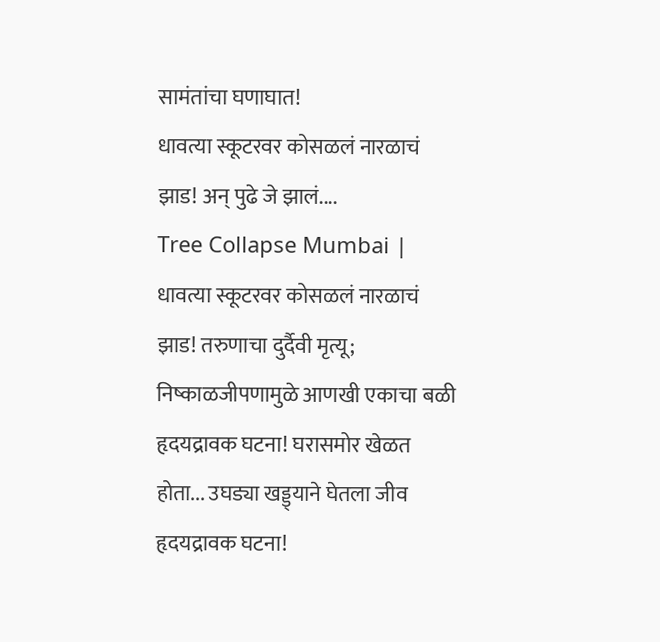सामंतांचा घणाघात!
धावत्या स्कूटरवर कोसळलं नारळाचं झाड! अन् पुढे जे झालं....
Tree Collapse Mumbai | धावत्या स्कूटरवर कोसळलं नारळाचं झाड! तरुणाचा दुर्दैवी मृत्यू; निष्काळजीपणामुळे आणखी एकाचा बळी
हृदयद्रावक घटना! घरासमोर खेळत होता... उघड्या खड्ड्याने घेतला जीव
हृदयद्रावक घटना!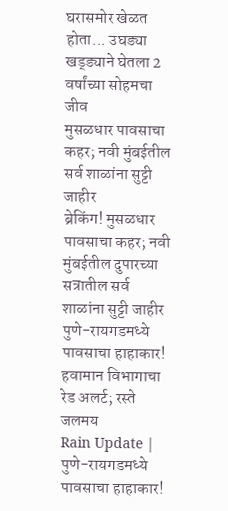घरासमोर खेळत होता... उघड्या खड्ड्याने घेतला 2 वर्षांच्या सोहमचा जीव
मुसळधार पावसाचा कहर; नवी मुंबईतील सर्व शाळांना सुट्टी जाहीर
ब्रेकिंग! मुसळधार पावसाचा कहर; नवी मुंबईतील दुपारच्या सत्रातील सर्व शाळांना सुट्टी जाहीर
पुणे-रायगडमध्ये पावसाचा हाहाकार! हवामान विभागाचा रेड अलर्ट; रस्ते जलमय
Rain Update | पुणे-रायगडमध्ये पावसाचा हाहाकार!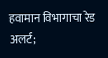हवामान विभागाचा रेड अलर्ट;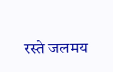रस्ते जलमय